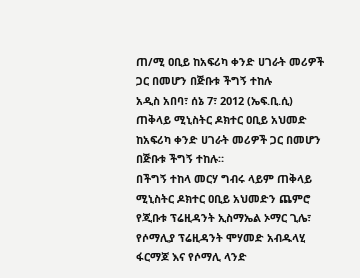ጠ/ሚ ዐቢይ ከአፍሪካ ቀንድ ሀገራት መሪዎች ጋር በመሆን በጅቡቱ ችግኝ ተከሉ
አዲስ አበባ፣ ሰኔ 7፣ 2012 (ኤፍ.ቢ.ሲ) ጠቅላይ ሚኒስትር ዶክተር ዐቢይ አህመድ ከአፍሪካ ቀንድ ሀገራት መሪዎች ጋር በመሆን በጅቡቱ ችግኝ ተከሉ።
በችግኝ ተከላ መርሃ ግብሩ ላይም ጠቅላይ ሚኒስትር ዶክተር ዐቢይ አህመድን ጨምሮ የጂቡቱ ፕሬዚዳንት ኢስማኤል ኦማር ጊሌ፣ የሶማሊያ ፕሬዚዳንት ሞሃመድ አብዱላሂ ፋርማጆ እና የሶማሊ ላንድ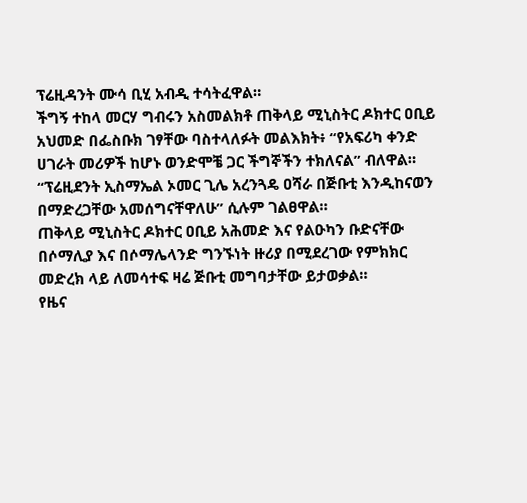ፕሬዚዳንት ሙሳ ቢሂ አብዲ ተሳትፈዋል።
ችግኝ ተከላ መርሃ ግብሩን አስመልክቶ ጠቅላይ ሚኒስትር ዶክተር ዐቢይ አህመድ በፌስቡክ ገፃቸው ባስተላለፉት መልእክት፥ “የአፍሪካ ቀንድ ሀገራት መሪዎች ከሆኑ ወንድሞቼ ጋር ችግኞችን ተክለናል” ብለዋል።
“ፕሬዚደንት ኢስማኤል ኦመር ጊሌ አረንጓዴ ዐሻራ በጅቡቲ እንዲከናወን በማድረጋቸው አመሰግናቸዋለሁ” ሲሉም ገልፀዋል።
ጠቅላይ ሚኒስትር ዶክተር ዐቢይ አሕመድ እና የልዑካን ቡድናቸው በሶማሊያ እና በሶማሌላንድ ግንኙነት ዙሪያ በሚደረገው የምክክር መድረክ ላይ ለመሳተፍ ዛሬ ጅቡቲ መግባታቸው ይታወቃል።
የዜና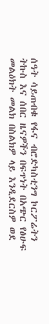ሰዓት ሳይጠብቁ የፋና ብሮድካስቲንግ ኮርፖሬትን ትኩስ እና ሰበር ዜናዎችን በፍጥነት በአጭር የፅሁፍ መልዕክት መልክ በስልክዎ ላይ እንዲደርስዎ ወደ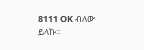8111 OK ብለው ይላኩ።